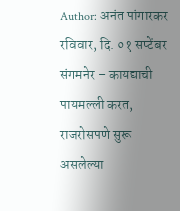Author: अनंत पांगारकर
रविवार, दि. ०१ सप्टेंबर संगमनेर – कायद्याची पायमल्ली करत, राजरोसपणे सुरू असलेल्या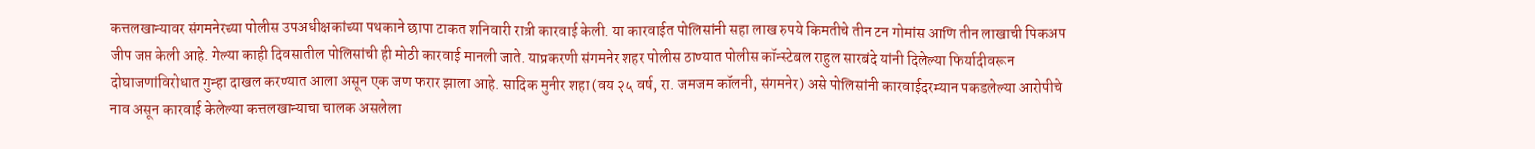कत्तलखान्यावर संगमनेरच्या पोलीस उपअधीक्षकांच्या पथकाने छापा टाकत शनिवारी रात्री कारवाई केली. या कारवाईत पोलिसांनी सहा लाख रुपये किमतीचे तीन टन गोमांस आणि तीन लाखाची पिकअप जीप जप्त केली आहे. गेल्या काही दिवसातील पोलिसांची ही मोठी कारवाई मानली जाते. याप्रकरणी संगमनेर शहर पोलीस ठाण्यात पोलीस कॉन्स्टेबल राहुल सारबंदे यांनी दिलेल्या फिर्यादीवरून दोघाजणांविरोधात गुन्हा दाखल करण्यात आला असून एक जण फरार झाला आहे. सादिक मुनीर शहा (वय २५ वर्ष, रा. जमजम कॉलनी, संगमनेर) असे पोलिसांनी कारवाईदरम्यान पकडलेल्या आरोपीचे नाव असून कारवाई केलेल्या कत्तलखान्याचा चालक असलेला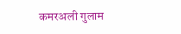कमरअली गुलाम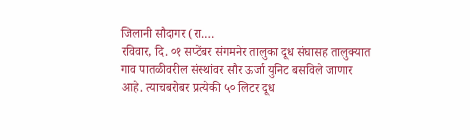जिलानी सौदागर (रा.…
रविवार, दि. ०१ सप्टेंबर संगमनेर तालुका दूध संघासह तालुक्यात गाव पातळीवरील संस्थांवर सौर ऊर्जा युनिट बसविले जाणार आहे. त्याचबरोबर प्रत्येकी ५० लिटर दूध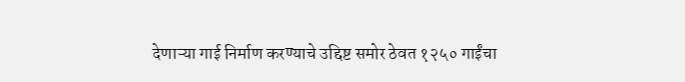देणाऱ्या गाई निर्माण करण्याचे उद्दिष्ट समोर ठेवत १२५० गाईंचा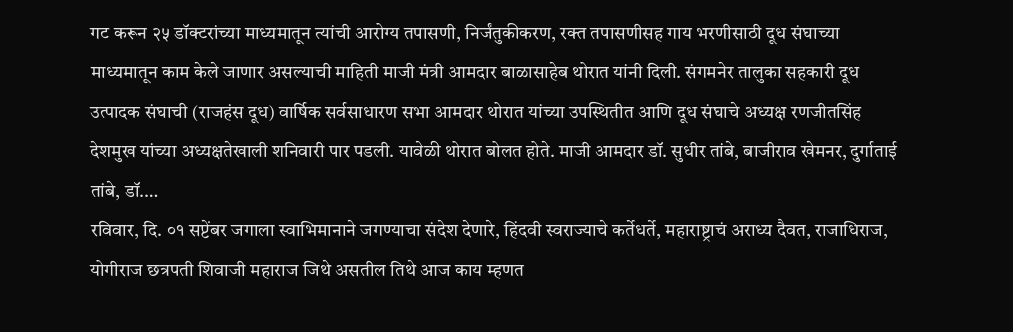गट करून २५ डॉक्टरांच्या माध्यमातून त्यांची आरोग्य तपासणी, निर्जंतुकीकरण, रक्त तपासणीसह गाय भरणीसाठी दूध संघाच्या माध्यमातून काम केले जाणार असल्याची माहिती माजी मंत्री आमदार बाळासाहेब थोरात यांनी दिली. संगमनेर तालुका सहकारी दूध उत्पादक संघाची (राजहंस दूध) वार्षिक सर्वसाधारण सभा आमदार थोरात यांच्या उपस्थितीत आणि दूध संघाचे अध्यक्ष रणजीतसिंह देशमुख यांच्या अध्यक्षतेखाली शनिवारी पार पडली. यावेळी थोरात बोलत होते. माजी आमदार डॉ. सुधीर तांबे, बाजीराव खेमनर, दुर्गाताई तांबे, डॉ.…
रविवार, दि. ०१ सप्टेंबर जगाला स्वाभिमानाने जगण्याचा संदेश देणारे, हिंदवी स्वराज्याचे कर्तेधर्ते, महाराष्ट्राचं अराध्य दैवत, राजाधिराज, योगीराज छत्रपती शिवाजी महाराज जिथे असतील तिथे आज काय म्हणत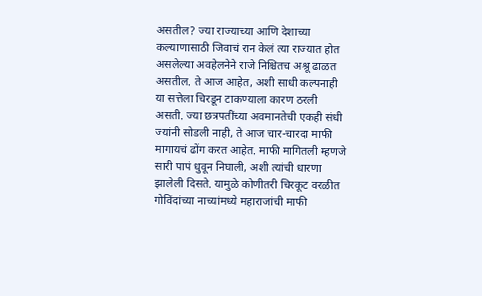असतील? ज्या राज्याच्या आणि देशाच्या कल्याणासाठी जिवाचं रान केलं त्या राज्यात होत असलेल्या अवहेलनेने राजे निश्चितच अश्रू ढाळत असतील. ते आज आहेत, अशी साधी कल्पनाही या सत्तेला चिरडून टाकण्याला कारण ठरली असती. ज्या छत्रपतींच्या अवमानतेची एकही संधी ज्यांनी सोडली नाही, ते आज चार-चारदा माफी मागायचं ढोंग करत आहेत. माफी मागितली म्हणजे सारी पापं धुवून निघाली, अशी त्यांची धारणा झालेली दिसते. यामुळे कोणीतरी चिरकूट वरळीत गोविंदांच्या नाच्यांमध्ये महाराजांची माफी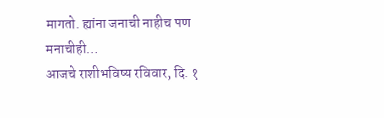मागतो. ह्यांना जनाची नाहीच पण मनाचीही…
आजचे राशीभविष्य रविवार, दि. १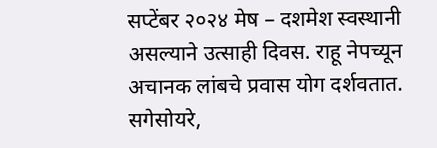सप्टेंबर २०२४ मेष – दशमेश स्वस्थानी असल्याने उत्साही दिवस. राहू नेपच्यून अचानक लांबचे प्रवास योग दर्शवतात. सगेसोयरे,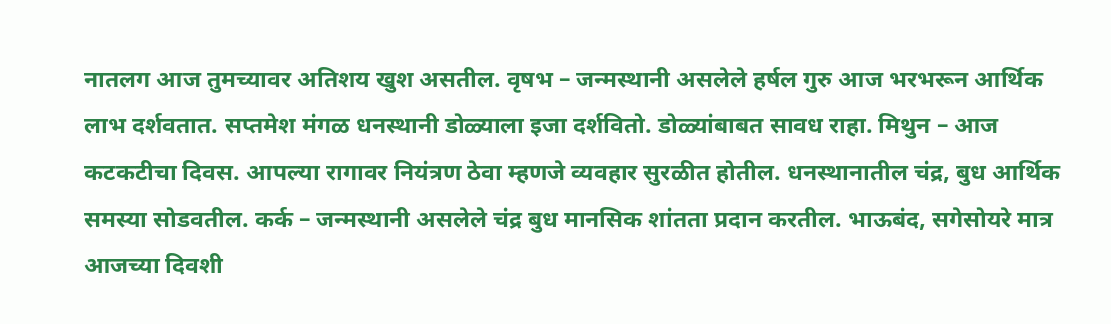नातलग आज तुमच्यावर अतिशय खुश असतील. वृषभ – जन्मस्थानी असलेले हर्षल गुरु आज भरभरून आर्थिक लाभ दर्शवतात. सप्तमेश मंगळ धनस्थानी डोळ्याला इजा दर्शवितो. डोळ्यांबाबत सावध राहा. मिथुन – आज कटकटीचा दिवस. आपल्या रागावर नियंत्रण ठेवा म्हणजे व्यवहार सुरळीत होतील. धनस्थानातील चंद्र, बुध आर्थिक समस्या सोडवतील. कर्क – जन्मस्थानी असलेले चंद्र बुध मानसिक शांतता प्रदान करतील. भाऊबंद, सगेसोयरे मात्र आजच्या दिवशी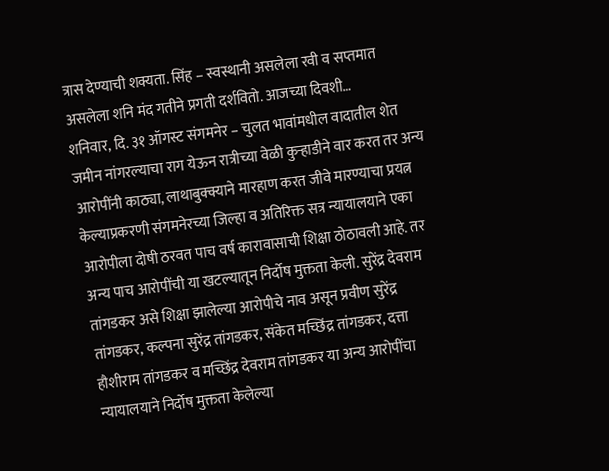त्रास देण्याची शक्यता. सिंह – स्वस्थानी असलेला रवी व सप्तमात असलेला शनि मंद गतीने प्रगती दर्शवितो. आजच्या दिवशी…
शनिवार, दि. ३१ ऑगस्ट संगमनेर – चुलत भावांमधील वादातील शेत जमीन नांगरल्याचा राग येऊन रात्रीच्या वेळी कुऱ्हाडीने वार करत तर अन्य आरोपींनी काठ्या, लाथाबुक्क्याने मारहाण करत जीवे मारण्याचा प्रयत्न केल्याप्रकरणी संगमनेरच्या जिल्हा व अतिरिक्त सत्र न्यायालयाने एका आरोपीला दोषी ठरवत पाच वर्ष कारावासाची शिक्षा ठोठावली आहे. तर अन्य पाच आरोपींची या खटल्यातून निर्दोष मुक्तता केली. सुरेंद्र देवराम तांगडकर असे शिक्षा झालेल्या आरोपीचे नाव असून प्रवीण सुरेंद्र तांगडकर, कल्पना सुरेंद्र तांगडकर, संकेत मच्छिंद्र तांगडकर, दत्ता हौशीराम तांगडकर व मच्छिंद्र देवराम तांगडकर या अन्य आरोपींचा न्यायालयाने निर्दोष मुक्तता केलेल्या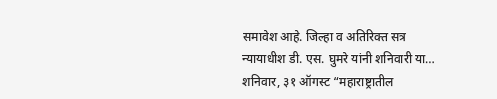समावेश आहे. जिल्हा व अतिरिक्त सत्र न्यायाधीश डी. एस. घुमरे यांनी शनिवारी या…
शनिवार, ३१ ऑगस्ट “महाराष्ट्रातील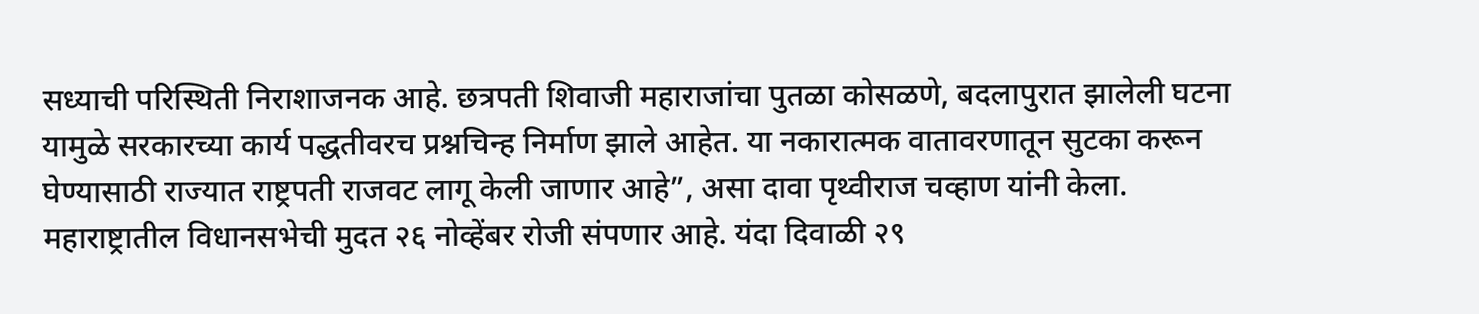सध्याची परिस्थिती निराशाजनक आहे. छत्रपती शिवाजी महाराजांचा पुतळा कोसळणे, बदलापुरात झालेली घटना यामुळे सरकारच्या कार्य पद्धतीवरच प्रश्नचिन्ह निर्माण झाले आहेत. या नकारात्मक वातावरणातून सुटका करून घेण्यासाठी राज्यात राष्ट्रपती राजवट लागू केली जाणार आहे”, असा दावा पृथ्वीराज चव्हाण यांनी केला. महाराष्ट्रातील विधानसभेची मुदत २६ नोव्हेंबर रोजी संपणार आहे. यंदा दिवाळी २९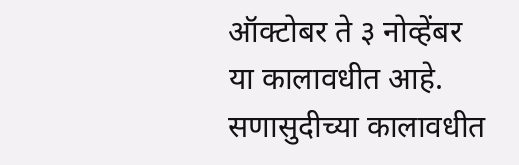ऑक्टोबर ते ३ नोव्हेंबर या कालावधीत आहे. सणासुदीच्या कालावधीत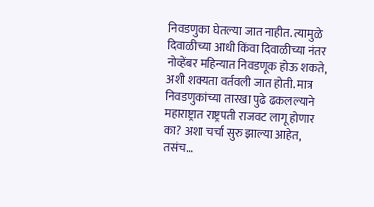निवडणुका घेतल्या जात नाहीत. त्यामुळे दिवाळीच्या आधी किंवा दिवाळीच्या नंतर नोव्हेंबर महिन्यात निवडणूक होऊ शकते, अशी शक्यता वर्तवली जात होती. मात्र निवडणुकांच्या तारखा पुढे ढकलल्याने महाराष्ट्रात राष्ट्रपती राजवट लागू होणार का? अशा चर्चा सुरु झाल्या आहेत, तसंच…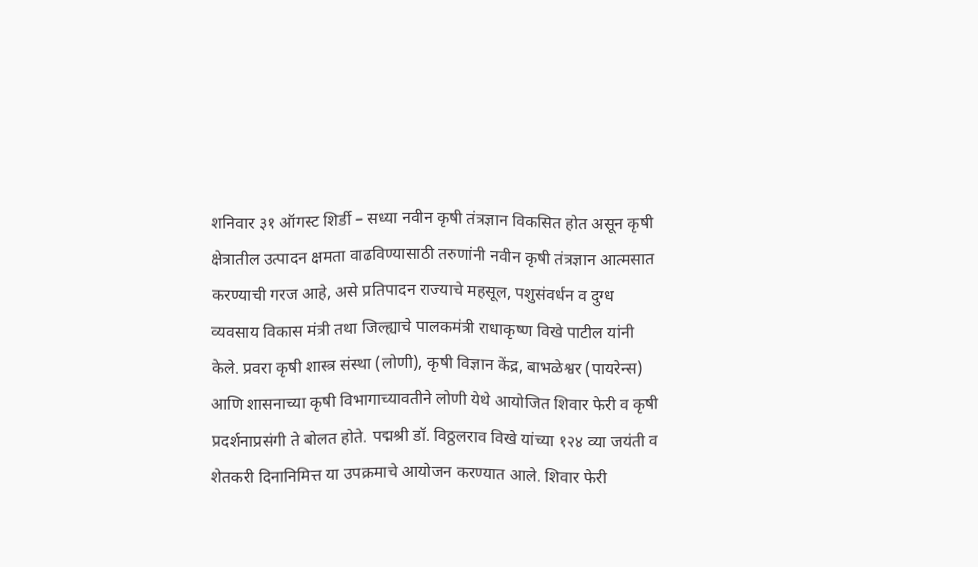शनिवार ३१ ऑगस्ट शिर्डी – सध्या नवीन कृषी तंत्रज्ञान विकसित होत असून कृषी क्षेत्रातील उत्पादन क्षमता वाढविण्यासाठी तरुणांनी नवीन कृषी तंत्रज्ञान आत्मसात करण्याची गरज आहे, असे प्रतिपादन राज्याचे महसूल, पशुसंवर्धन व दुग्ध व्यवसाय विकास मंत्री तथा जिल्ह्याचे पालकमंत्री राधाकृष्ण विखे पाटील यांनी केले. प्रवरा कृषी शास्त्र संस्था (लोणी), कृषी विज्ञान केंद्र, बाभळेश्वर (पायरेन्स) आणि शासनाच्या कृषी विभागाच्यावतीने लोणी येथे आयोजित शिवार फेरी व कृषी प्रदर्शनाप्रसंगी ते बोलत होते. पद्मश्री डॉ. विठ्ठलराव विखे यांच्या १२४ व्या जयंती व शेतकरी दिनानिमित्त या उपक्रमाचे आयोजन करण्यात आले. शिवार फेरी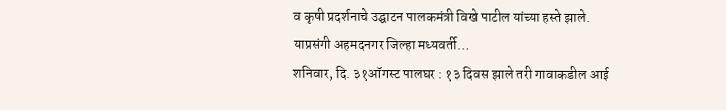व कृषी प्रदर्शनाचे उद्घाटन पालकमंत्री विखे पाटील यांच्या हस्ते झाले. याप्रसंगी अहमदनगर जिल्हा मध्यवर्ती…
शनिवार, दि. ३१ऑगस्ट पालघर : १३ दिवस झाले तरी गावाकडील आई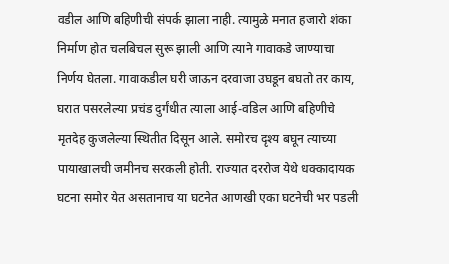वडील आणि बहिणीची संपर्क झाला नाही. त्यामुळे मनात हजारो शंका निर्माण होत चलबिचल सुरू झाली आणि त्याने गावाकडे जाण्याचा निर्णय घेतला. गावाकडील घरी जाऊन दरवाजा उघडून बघतो तर काय, घरात पसरलेल्या प्रचंड दुर्गंधीत त्याला आई-वडिल आणि बहिणीचे मृतदेह कुजलेल्या स्थितीत दिसून आले. समोरच दृश्य बघून त्याच्या पायाखालची जमीनच सरकली होती. राज्यात दररोज येथे धक्कादायक घटना समोर येत असतानाच या घटनेत आणखी एका घटनेची भर पडली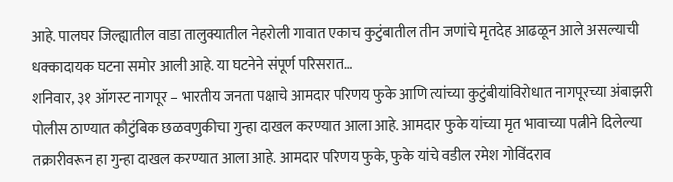आहे. पालघर जिल्ह्यातील वाडा तालुक्यातील नेहरोली गावात एकाच कुटुंबातील तीन जणांचे मृतदेह आढळून आले असल्याची धक्कादायक घटना समोर आली आहे. या घटनेने संपूर्ण परिसरात…
शनिवार, ३१ ऑगस्ट नागपूर – भारतीय जनता पक्षाचे आमदार परिणय फुके आणि त्यांच्या कुटुंबीयांविरोधात नागपूरच्या अंबाझरी पोलीस ठाण्यात कौटुंबिक छळवणुकीचा गुन्हा दाखल करण्यात आला आहे. आमदार फुके यांच्या मृत भावाच्या पत्नीने दिलेल्या तक्रारीवरून हा गुन्हा दाखल करण्यात आला आहे. आमदार परिणय फुके, फुके यांचे वडील रमेश गोविंदराव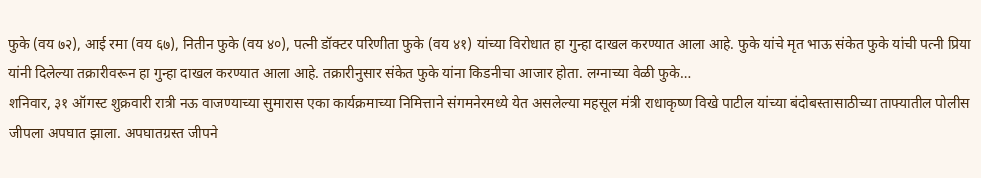फुके (वय ७२), आई रमा (वय ६७), नितीन फुके (वय ४०), पत्नी डॉक्टर परिणीता फुके (वय ४१) यांच्या विरोधात हा गुन्हा दाखल करण्यात आला आहे. फुके यांचे मृत भाऊ संकेत फुके यांची पत्नी प्रिया यांनी दिलेल्या तक्रारीवरून हा गुन्हा दाखल करण्यात आला आहे. तक्रारीनुसार संकेत फुके यांना किडनीचा आजार होता. लग्नाच्या वेळी फुके…
शनिवार, ३१ ऑगस्ट शुक्रवारी रात्री नऊ वाजण्याच्या सुमारास एका कार्यक्रमाच्या निमित्ताने संगमनेरमध्ये येत असलेल्या महसूल मंत्री राधाकृष्ण विखे पाटील यांच्या बंदोबस्तासाठीच्या ताफ्यातील पोलीस जीपला अपघात झाला. अपघातग्रस्त जीपने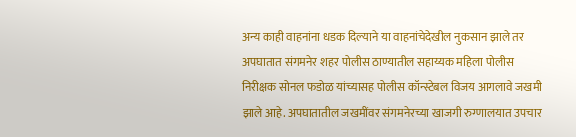अन्य काही वाहनांना धडक दिल्याने या वाहनांचेदेखील नुकसान झाले तर अपघातात संगमनेर शहर पोलीस ठाण्यातील सहाय्यक महिला पोलीस निरीक्षक सोनल फडोळ यांच्यासह पोलीस कॉन्स्टेबल विजय आगलावे जखमी झाले आहे. अपघातातील जखमींवर संगमनेरच्या खाजगी रुग्णालयात उपचार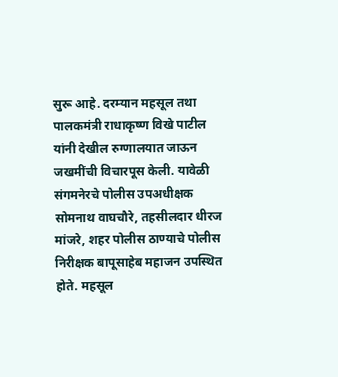सुरू आहे. दरम्यान महसूल तथा पालकमंत्री राधाकृष्ण विखे पाटील यांनी देखील रुग्णालयात जाऊन जखमींची विचारपूस केली. यावेळी संगमनेरचे पोलीस उपअधीक्षक सोमनाथ वाघचौरे, तहसीलदार धीरज मांजरे, शहर पोलीस ठाण्याचे पोलीस निरीक्षक बापूसाहेब महाजन उपस्थित होते. महसूल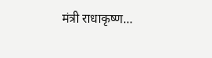मंत्री राधाकृष्ण…